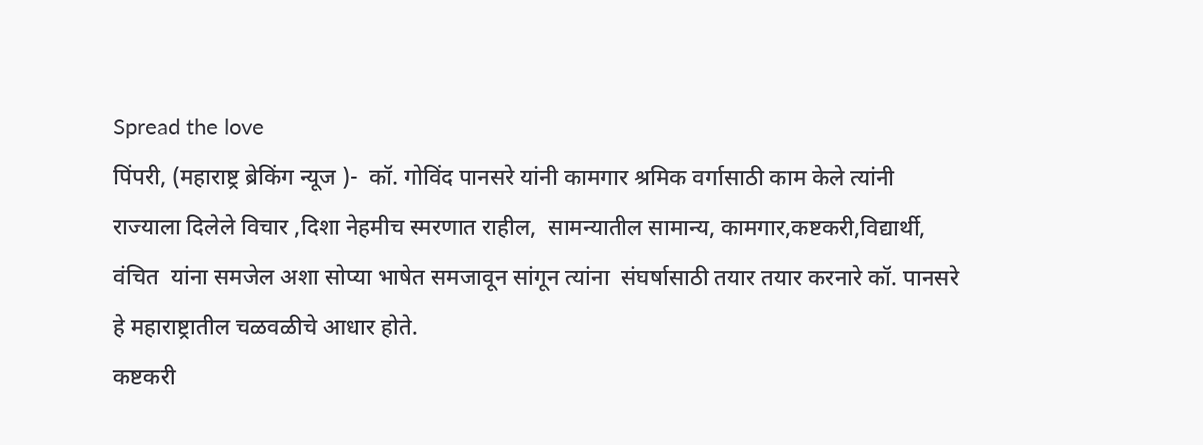Spread the love
पिंपरी, (महाराष्ट्र ब्रेकिंग न्यूज )-  कॉ. गोविंद पानसरे यांनी कामगार श्रमिक वर्गासाठी काम केले त्यांनी राज्याला दिलेले विचार ,दिशा नेहमीच स्मरणात राहील,  सामन्यातील सामान्य, कामगार,कष्टकरी,विद्यार्थी, वंचित  यांना समजेल अशा सोप्या भाषेत समजावून सांगून त्यांना  संघर्षासाठी तयार तयार करनारे कॉ. पानसरे हे महाराष्ट्रातील चळवळीचे आधार होते.
कष्टकरी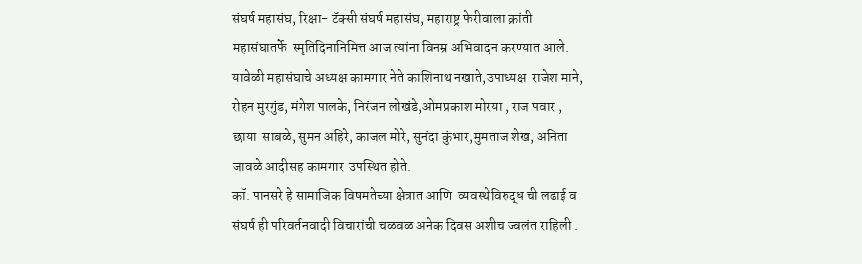संघर्ष महासंघ, रिक्षा- टॅक्सी संघर्ष महासंघ, महाराष्ट्र फेरीवाला क्रांती  महासंघातर्फे  स्मृतिदिनानिमित्त आज त्यांना विनम्र अभिवादन करण्यात आले.
यावेळी महासंघाचे अध्यक्ष कामगार नेते काशिनाथ नखाते,उपाध्यक्ष  राजेश माने, रोहन मुरगुंड, मंगेश पालके, निरंजन लोखंडे,ओमप्रकाश मोरया , राज पवार , छाया  साबळे, सुमन अहिरे, काजल मोरे, सुनंदा कुंभार,मुमताज शेख, अनिता  जावळे आदीसह कामगार  उपस्थित होते.
कॉ. पानसरे हे सामाजिक विषमतेच्या क्षेत्रात आणि  व्यवस्थेविरुद्ध ची लढाई व संघर्ष ही परिवर्तनवादी विचारांची चळवळ अनेक दिवस अशीच ज्वलंत राहिली .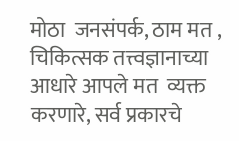मोठा  जनसंपर्क, ठाम मत , चिकित्सक तत्त्वज्ञानाच्या आधारे आपले मत  व्यक्त करणारे, सर्व प्रकारचे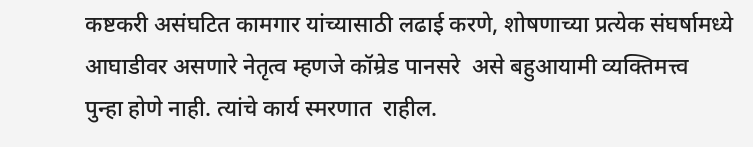कष्टकरी असंघटित कामगार यांच्यासाठी लढाई करणे, शोषणाच्या प्रत्येक संघर्षामध्ये आघाडीवर असणारे नेतृत्व म्हणजे कॉम्रेड पानसरे  असे बहुआयामी व्यक्तिमत्त्व  पुन्हा होणे नाही. त्यांचे कार्य स्मरणात  राहील.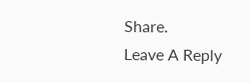Share.
Leave A Reply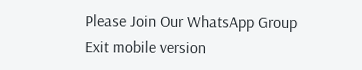Please Join Our WhatsApp Group
Exit mobile version